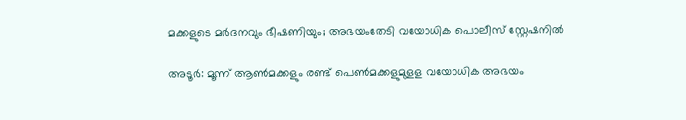മക്കളുടെ മർദനവും ഭീഷണിയും; അഭയംതേടി വയോധിക പൊലീസ് സ്റ്റേഷനിൽ

അടൂർ: മൂന്ന് ആൺമക്കളും രണ്ട് പെൺമക്കളുമുളള വയോധിക അഭയം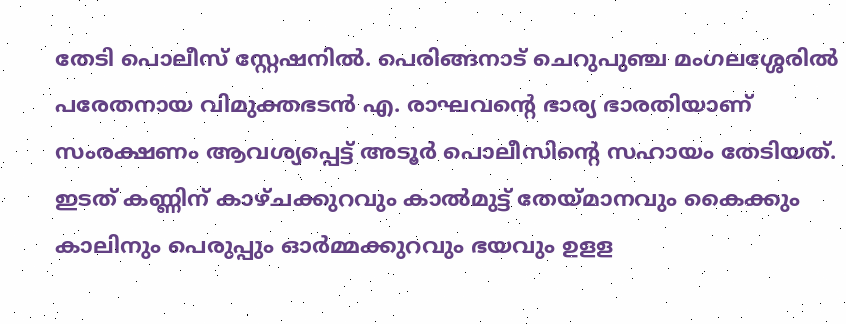തേടി പൊലീസ് സ്റ്റേഷനിൽ. പെരിങ്ങനാട് ചെറുപുഞ്ച മംഗലശ്ശേരിൽ പരേതനായ വിമുക്തഭടൻ എ. രാഘവന്‍റെ ഭാര്യ ഭാരതിയാണ് സംരക്ഷണം ആവശ്യപ്പെട്ട് അടൂർ പൊലീസിന്‍റെ സഹായം തേടിയത്. ഇടത് കണ്ണിന് കാഴ്ചക്കുറവും കാൽമുട്ട് തേയ്മാനവും കൈക്കും കാലിനും പെരുപ്പും ഓർമ്മക്കുറവും ഭയവും ഉളള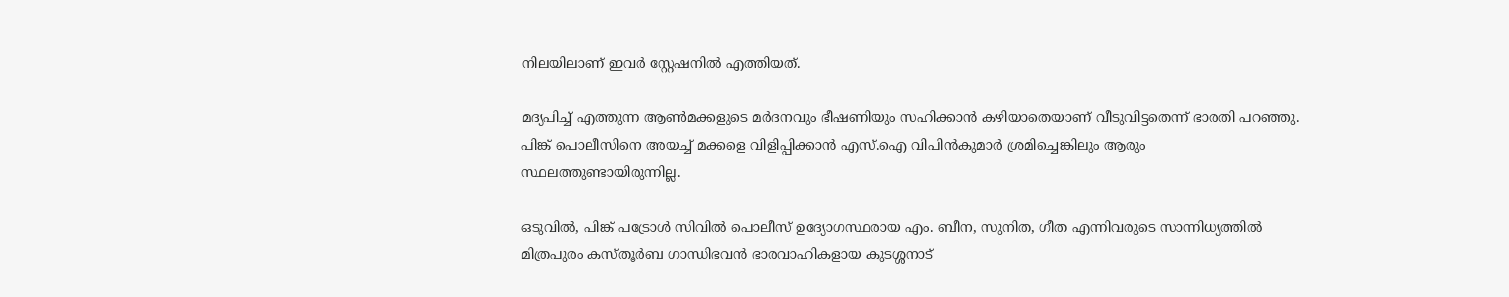നിലയിലാണ് ഇവർ സ്റ്റേഷനിൽ എത്തിയത്.

മദ്യപിച്ച് എത്തുന്ന ആൺമക്കളുടെ മർദനവും ഭീഷണിയും സഹിക്കാൻ കഴിയാതെയാണ് വീടുവിട്ടതെന്ന് ഭാരതി പറഞ്ഞു. പിങ്ക് പൊലീസിനെ അയച്ച് മക്കളെ വിളിപ്പിക്കാൻ എസ്.ഐ വിപിൻകുമാർ ശ്രമിച്ചെങ്കിലും ആരും സ്ഥലത്തുണ്ടായിരുന്നില്ല.

ഒടുവിൽ, പിങ്ക് പട്രോൾ സിവിൽ പൊലീസ് ഉദ്യോഗസ്ഥരായ എം. ബീന, സുനിത, ഗീത എന്നിവരുടെ സാന്നിധ്യത്തിൽ മിത്രപുരം കസ്തൂർബ ഗാന്ധിഭവൻ ഭാരവാഹികളായ കുടശ്ശനാട്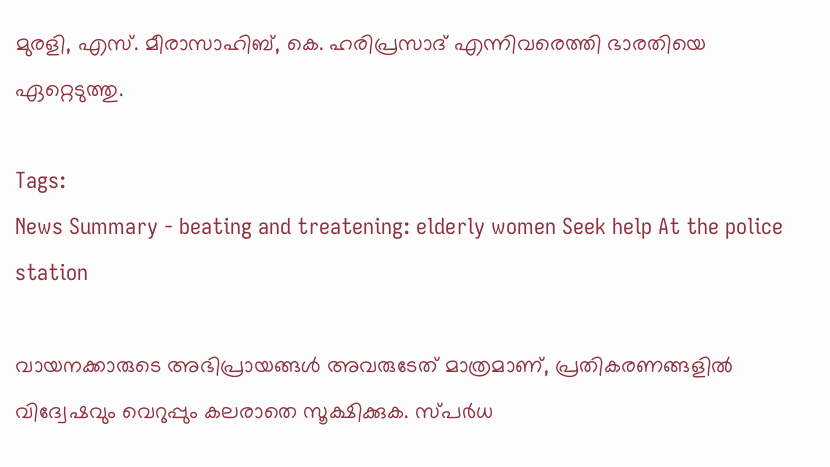മുരളി, എസ്. മീരാസാഹിബ്, കെ. ഹരിപ്രസാദ് എന്നിവരെത്തി ഭാരതിയെ ഏറ്റെടുത്തു.

Tags:
News Summary - beating and treatening: elderly women Seek help At the police station

വായനക്കാരുടെ അഭിപ്രായങ്ങള്‍ അവരുടേത് മാത്രമാണ്, പ്രതികരണങ്ങളിൽ വിദ്വേഷവും വെറുപ്പും കലരാതെ സൂക്ഷിക്കുക. സ്പർധ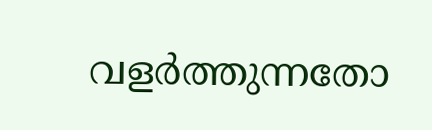വളർത്തുന്നതോ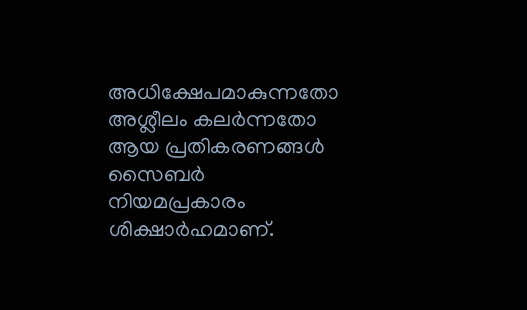അധിക്ഷേപമാകുന്നതോ അശ്ലീലം കലർന്നതോ ആയ പ്രതികരണങ്ങൾ സൈബർ നിയമപ്രകാരം ശിക്ഷാർഹമാണ്.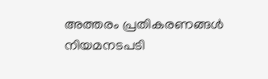അത്തരം പ്രതികരണങ്ങൾ നിയമനടപടി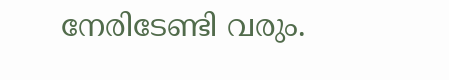നേരിടേണ്ടി വരും.